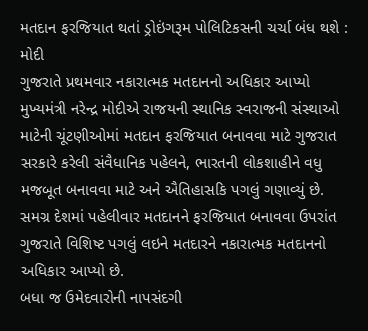મતદાન ફરજિયાત થતાં ડ્રોઇંગરૂમ પોલિટિકસની ચર્ચા બંધ થશે : મોદી
ગુજરાતે પ્રથમવાર નકારાત્મક મતદાનનો અધિકાર આપ્યો
મુખ્યમંત્રી નરેન્દ્ર મોદીએ રાજયની સ્થાનિક સ્વરાજની સંસ્થાઓ માટેની ચૂંટણીઓમાં મતદાન ફરજિયાત બનાવવા માટે ગુજરાત સરકારે કરેલી સંવૈધાનિક પહેલને, ભારતની લોકશાહીને વધુ મજબૂત બનાવવા માટે અને ઐતિહાસકિ પગલું ગણાવ્યું છે. સમગ્ર દેશમાં પહેલીવાર મતદાનને ફરજિયાત બનાવવા ઉપરાંત ગુજરાતે વિશિષ્ટ પગલું લઇને મતદારને નકારાત્મક મતદાનનો અધિકાર આપ્યો છે.
બધા જ ઉમેદવારોની નાપસંદગી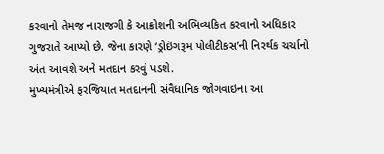કરવાનો તેમજ નારાજગી કે આક્રોશની અભિવ્યકિત કરવાનો અધિકાર ગુજરાતે આપ્યો છે. જેના કારણે ‘ડ્રોઇંગરૂમ પોલીટીકસ’ની નિરર્થક ચર્ચાનો અંત આવશે અને મતદાન કરવું પડશે.
મુખ્યમંત્રીએ ફરજિયાત મતદાનની સંવૈધાનિક જોગવાઇના આ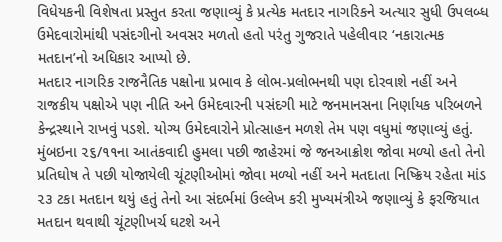વિધેયકની વિશેષતા પ્રસ્તુત કરતા જણાવ્યું કે પ્રત્યેક મતદાર નાગરિકને અત્યાર સુધી ઉપલબ્ધ ઉમેદવારોમાંથી પસંદગીનો અવસર મળતો હતો પરંતુ ગુજરાતે પહેલીવાર ‘નકારાત્મક મતદાન’નો અધિકાર આપ્યો છે.
મતદાર નાગરિક રાજનૈતિક પક્ષોના પ્રભાવ કે લોભ-પ્રલોભનથી પણ દોરવાશે નહીં અને રાજકીય પક્ષોએ પણ નીતિ અને ઉમેદવારની પસંદગી માટે જનમાનસના નિર્ણાયક પરિબળને કેન્દ્રસ્થાને રાખવું પડશે. યોગ્ય ઉમેદવારોને પ્રોત્સાહન મળશે તેમ પણ વધુમાં જણાવ્યું હતું.
મુંબઇના ૨૬/૧૧ના આતંકવાદી હુમલા પછી જાહેરમાં જે જનઆક્રોશ જોવા મળ્યો હતો તેનો પ્રતિઘોષ તે પછી યોજાયેલી ચૂંટણીઓમાં જોવા મળ્યો નહીં અને મતદાતા નિષ્ક્રિય રહેતા માંડ ૨૩ ટકા મતદાન થયું હતું તેનો આ સંદર્ભમાં ઉલ્લેખ કરી મુખ્યમંત્રીએ જણાવ્યું કે ફરજિયાત મતદાન થવાથી ચૂંટણીખર્ચ ઘટશે અને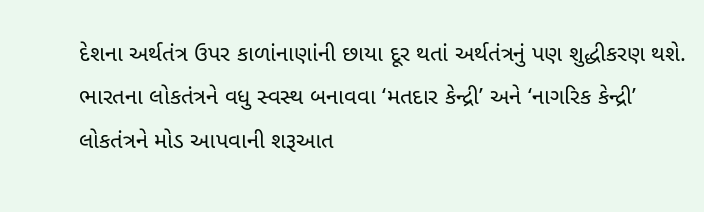દેશના અર્થતંત્ર ઉપર કાળાંનાણાંની છાયા દૂર થતાં અર્થતંત્રનું પણ શુદ્ધીકરણ થશે. ભારતના લોકતંત્રને વધુ સ્વસ્થ બનાવવા ‘મતદાર કેન્દ્રી’ અને ‘નાગરિક કેન્દ્રી’ લોકતંત્રને મોડ આપવાની શરૂઆત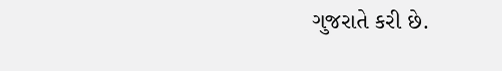ગુજરાતે કરી છે.